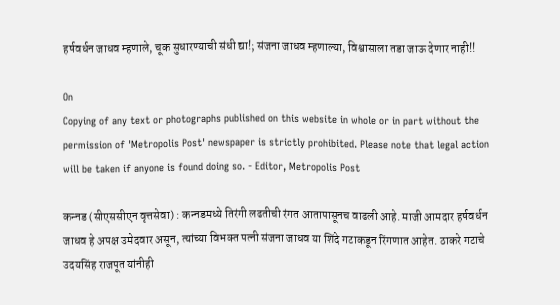हर्षवर्धन जाधव म्हणाले, चूक सुधारण्याची संधी द्या!; संजना जाधव म्हणाल्या, विश्वासाला तडा जाऊ देणार नाही!!

On
Copying of any text or photographs published on this website in whole or in part without the permission of 'Metropolis Post' newspaper is strictly prohibited. Please note that legal action will be taken if anyone is found doing so. - Editor, Metropolis Post

कन्‍नड (सीएससीएन वृत्तसेवा) : कन्‍नडमध्ये तिरंगी लढतीची रंगत आतापासूनच वाढली आहे. माजी आमदार हर्षवर्धन जाधव हे अपक्ष उमेदवार असून, त्‍यांच्या विभक्‍त पत्‍नी संजना जाधव या शिंदे गटाकडून रिंगणात आहेत. ठाकरे गटाचे उदयसिंह राजपूत यांनीही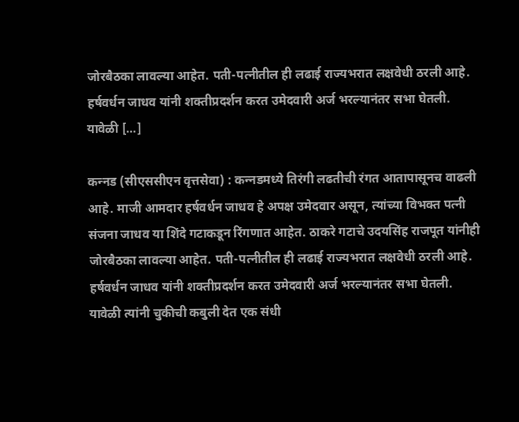जोरबैठका लावल्या आहेत. पती-पत्‍नीतील ही लढाई राज्‍यभरात लक्षवेधी ठरली आहे. हर्षवर्धन जाधव यांनी शक्‍तीप्रदर्शन करत उमेदवारी अर्ज भरल्‍यानंतर सभा घेतली. यावेळी […]

कन्‍नड (सीएससीएन वृत्तसेवा) : कन्‍नडमध्ये तिरंगी लढतीची रंगत आतापासूनच वाढली आहे. माजी आमदार हर्षवर्धन जाधव हे अपक्ष उमेदवार असून, त्‍यांच्या विभक्‍त पत्‍नी संजना जाधव या शिंदे गटाकडून रिंगणात आहेत. ठाकरे गटाचे उदयसिंह राजपूत यांनीही जोरबैठका लावल्या आहेत. पती-पत्‍नीतील ही लढाई राज्‍यभरात लक्षवेधी ठरली आहे. हर्षवर्धन जाधव यांनी शक्‍तीप्रदर्शन करत उमेदवारी अर्ज भरल्‍यानंतर सभा घेतली. यावेळी त्‍यांनी चुकीची कबुली देत एक संधी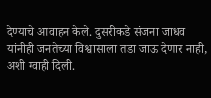देण्याचे आवाहन केले. दुसरीकडे संजना जाधव यांनीही जनतेच्या विश्वासाला तडा जाऊ देणार नाही, अशी ग्वाही दिली.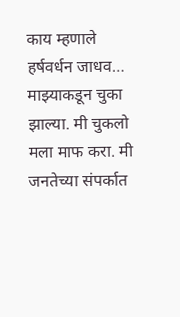काय म्हणाले हर्षवर्धन जाधव…
माझ्याकडून चुका झाल्या. मी चुकलो मला माफ करा. मी जनतेच्या संपर्कात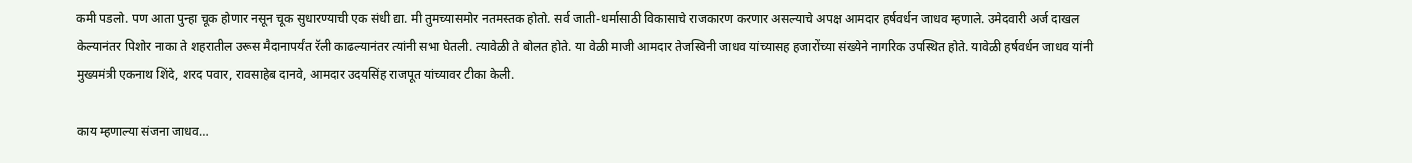कमी पडलो. पण आता पुन्हा चूक होणार नसून चूक सुधारण्याची एक संधी द्या. मी तुमच्यासमोर नतमस्तक होतो. सर्व जाती-धर्मासाठी विकासाचे राजकारण करणार असल्याचे अपक्ष आमदार हर्षवर्धन जाधव म्हणाले. उमेदवारी अर्ज दाखल केल्यानंतर पिशोर नाका ते शहरातील उरूस मैदानापर्यंत रॅली काढल्यानंतर त्‍यांनी सभा घेतली. त्‍यावेळी ते बोलत होते. या वेळी माजी आमदार तेजस्विनी जाधव यांच्यासह हजारोंच्या संख्येने नागरिक उपस्थित होते. यावेळी हर्षवर्धन जाधव यांनी मुख्यमंत्री एकनाथ शिंदे, शरद पवार, रावसाहेब दानवे, आमदार उदयसिंह राजपूत यांच्यावर टीका केली.

काय म्हणाल्या संजना जाधव…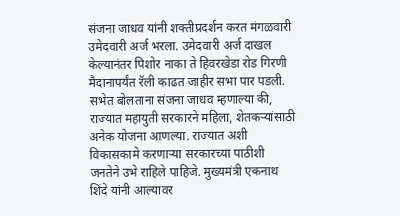संजना जाधव यांनी शक्‍तीप्रदर्शन करत मंगळवारी उमेदवारी अर्ज भरला. उमेदवारी अर्ज दाखल केल्यानंतर पिशोर नाका ते हिवरखेडा रोड गिरणी मैदानापर्यंत रॅली काढत जाहीर सभा पार पडली. सभेत बोलताना संजना जाधव म्हणाल्या की, राज्यात महायुती सरकारने महिला, शेतकऱ्यांसाठी अनेक योजना आणल्या. राज्यात अशी विकासकामे करणाऱ्या सरकारच्या पाठीशी जनतेने उभे राहिले पाहिजे. मुख्यमंत्री एकनाथ शिंदे यांनी आल्यावर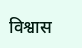विश्वास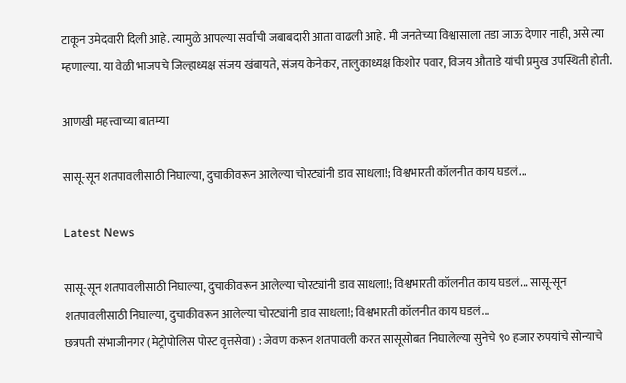टाकून उमेदवारी दिली आहे. त्यामुळे आपल्या सर्वांची जबाबदारी आता वाढली आहे. मी जनतेच्या विश्वासाला तडा जाऊ देणार नाही, असे त्या म्हणाल्या. या वेळी भाजपचे जिल्हाध्यक्ष संजय खंबायते, संजय केनेकर, तालुकाध्यक्ष किशोर पवार, विजय औताडे यांची प्रमुख उपस्थिती होती.

आणखी महत्त्वाच्या बातम्या

सासू-सून शतपावलीसाठी निघाल्या, दुचाकीवरून आलेल्या चोरट्यांनी डाव साधला!; विश्वभारती कॉलनीत काय घडलं...

Latest News

सासू-सून शतपावलीसाठी निघाल्या, दुचाकीवरून आलेल्या चोरट्यांनी डाव साधला!; विश्वभारती कॉलनीत काय घडलं... सासू-सून शतपावलीसाठी निघाल्या, दुचाकीवरून आलेल्या चोरट्यांनी डाव साधला!; विश्वभारती कॉलनीत काय घडलं...
छत्रपती संभाजीनगर (मेट्रोपोलिस पोस्ट वृत्तसेवा) : जेवण करून शतपावली करत सासूसोबत निघालेल्या सुनेचे ९० हजार रुपयांचे सोन्याचे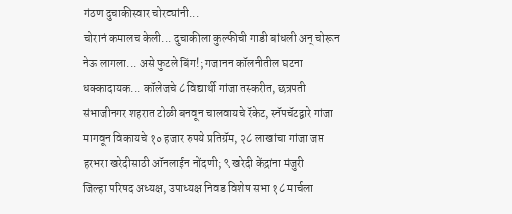गंठण दुचाकीस्वार चोरट्यांनी...
चोरानं कमालच केली... दुचाकीला कुल्फीची गाडी बांधली अन्‌ चोरून नेऊ लागला... असे फुटले बिंग!; गजानन कॉलनीतील घटना
धक्कादायक... कॉलेजचे ८ विद्यार्थी गांजा तस्करीत, छत्रपती संभाजीनगर शहरात टोळी बनवून चालवायचे रॅकेट, स्नॅपचॅटद्वारे गांजा मागवून विकायचे १० हजार रुपये प्रतिग्रॅम, २८ लाखांचा गांजा जप्त
हरभरा खरेदीसाठी ऑनलाईन नोंदणी; ९ खरेदी केंद्रांना मंजुरी
जिल्हा परिषद अध्यक्ष, उपाध्यक्ष निवड विशेष सभा १८ मार्चला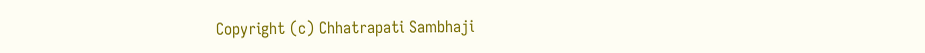Copyright (c) Chhatrapati Sambhaji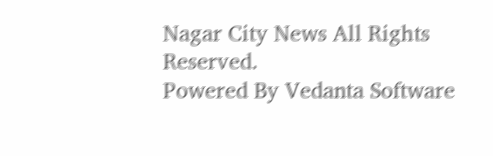Nagar City News All Rights Reserved.
Powered By Vedanta Software